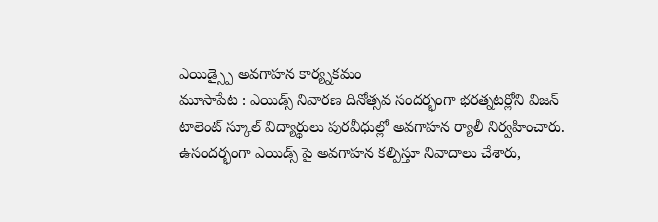ఎయిడ్స్పై అవగాహన కార్య్నకమం
మూసాపేట : ఎయిడ్స్ నివారణ దినోత్సవ సందర్భంగా భరత్నటర్లోని విజన్ టాలెంట్ స్కూల్ విద్యార్థులు పురవీధుల్లో అవగాహన ర్యాలీ నిర్వహించారు. ఉసందర్భంగా ఎయిడ్స్ పై అవగాహన కల్పిస్తూ నివాదాలు చేశారు,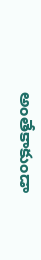అంతేకాకుండా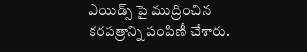ఎయిడ్స్ పై ముద్రించిన కరపత్రాన్ని పంపిణీ చేశారు.